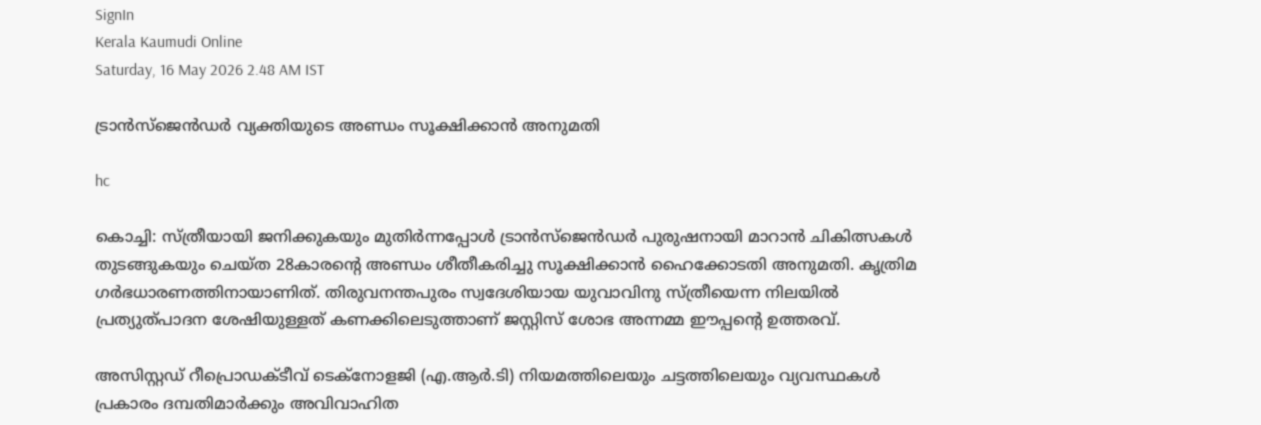SignIn
Kerala Kaumudi Online
Saturday, 16 May 2026 2.48 AM IST

ട്രാൻസ്ജെൻഡർ വ്യക്തിയുടെ അണ്ഡം സൂക്ഷിക്കാൻ അനുമതി

hc

കൊച്ചി: സ്ത്രീയായി ജനിക്കുകയും മുതിർന്നപ്പോൾ ട്രാൻസ്ജെൻഡ‌ർ പുരുഷനായി മാറാൻ ചികിത്സകൾ തുടങ്ങുകയും ചെയ്ത 28കാരന്റെ അണ്ഡം ശീതീകരിച്ചു സൂക്ഷിക്കാൻ ഹൈക്കോടതി അനുമതി. കൃത്രിമ ഗർഭധാരണത്തിനായാണിത്. തിരുവനന്തപുരം സ്വദേശിയായ യുവാവിനു സ്ത്രീയെന്ന നിലയിൽ പ്രത്യുത്പാദന ശേഷിയുള്ളത് കണക്കിലെടുത്താണ് ജസ്റ്റിസ് ശോഭ അന്നമ്മ ഈപ്പന്റെ ഉത്തരവ്.

അസിസ്റ്റഡ് റീപ്രൊഡക്ടീവ് ടെക്‌നോളജി (എ.ആർ.ടി) നിയമത്തിലെയും ചട്ടത്തിലെയും വ്യവസ്ഥകൾ പ്രകാരം ദമ്പതിമാർക്കും അവിവാഹിത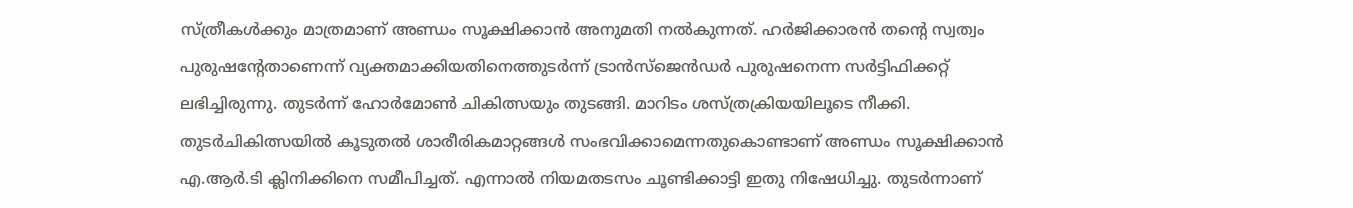സ്ത്രീകൾക്കും മാത്രമാണ് അണ്ഡം സൂക്ഷിക്കാൻ അനുമതി നൽകുന്നത്. ഹർജിക്കാരൻ തന്റെ സ്വത്വം പുരുഷന്റേതാണെന്ന് വ്യക്തമാക്കിയതിനെത്തുടർന്ന് ട്രാൻസ്ജെൻഡർ പുരുഷനെന്ന സർട്ടിഫിക്കറ്റ് ലഭിച്ചിരുന്നു. തുടർന്ന് ഹോർമോൺ ചികിത്സയും തുടങ്ങി. മാറിടം ശസ്ത്രക്രിയയിലൂടെ നീക്കി. തുടർചികിത്സയിൽ കൂടുതൽ ശാരീരികമാറ്റങ്ങൾ സംഭവിക്കാമെന്നതുകൊണ്ടാണ് അണ്ഡം സൂക്ഷിക്കാൻ എ.ആർ.ടി ക്ലിനിക്കിനെ സമീപിച്ചത്. എന്നാൽ നിയമതടസം ചൂണ്ടിക്കാട്ടി ഇതു നിഷേധിച്ചു. തുടർന്നാണ്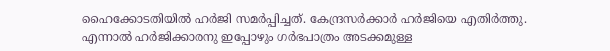ഹൈക്കോടതിയിൽ ഹർജി സമർപ്പിച്ചത്. കേന്ദ്രസർക്കാർ ഹർജിയെ എതിർത്തു. എന്നാൽ ഹർജിക്കാരനു ഇപ്പോഴും ഗർഭപാത്രം അടക്കമുള്ള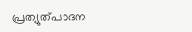പ്രത്യുത്പാദന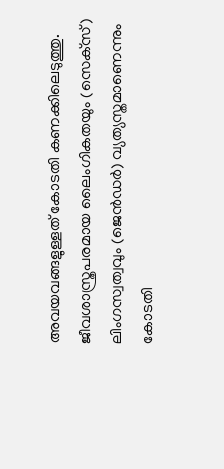അവയവങ്ങളുള്ളത് കോടതി കണക്കിലെടുത്തു. ജീവശാസ്ത്രപരമായ ലൈംഗികതയും (സെക്‌സ്) ലിംഗസ്വത്വവും (ജെൻഡർ) വ്യത്യസ്തമാണെന്നും കോടതി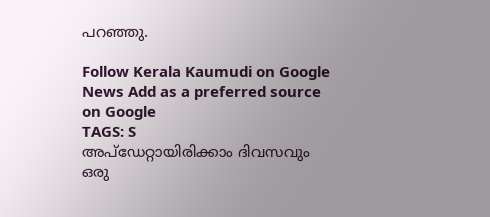പറഞ്ഞു.

Follow Kerala Kaumudi on Google News Add as a preferred source on Google
TAGS: S
അപ്ഡേറ്റായിരിക്കാം ദിവസവും
ഒരു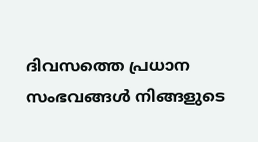ദിവസത്തെ പ്രധാന സംഭവങ്ങൾ നിങ്ങളുടെ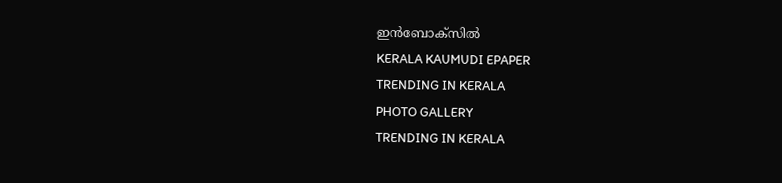ഇൻബോക്സിൽ
KERALA KAUMUDI EPAPER
TRENDING IN KERALA
PHOTO GALLERY
TRENDING IN KERALA